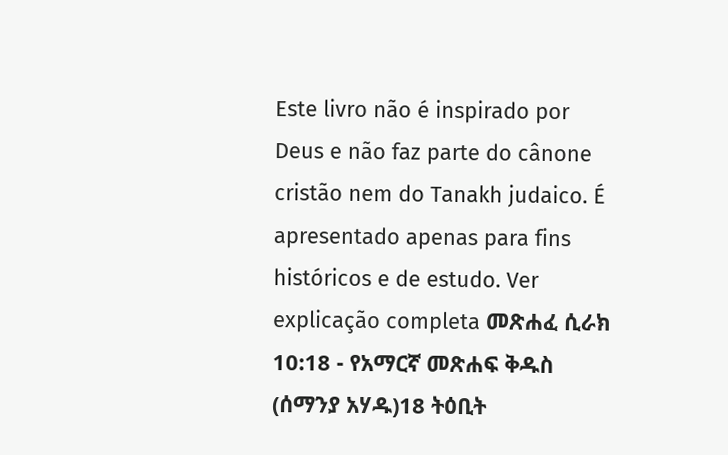Este livro não é inspirado por Deus e não faz parte do cânone cristão nem do Tanakh judaico. É apresentado apenas para fins históricos e de estudo. Ver explicação completa መጽሐፈ ሲራክ 10:18 - የአማርኛ መጽሐፍ ቅዱስ (ሰማንያ አሃዱ)18 ትዕቢት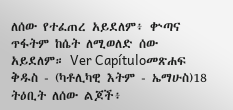ለሰው የተፈጠረ አይደለም፥ ቍጣና ጥፋትም ከሴት ለሚወለድ ሰው አይደለም። Ver Capítuloመጽሐፍ ቅዱስ - (ካቶሊካዊ እትም - ኤማሁስ)18 ትዕቢት ለሰው ልጆች፥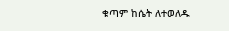ቁጣም ከሴት ለተወለዱ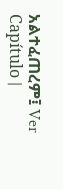አልተፈጠረም፤ Ver Capítulo |